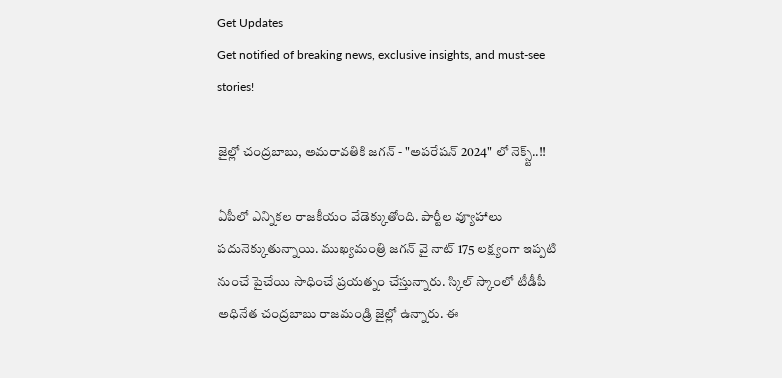Get Updates
Get notified of breaking news, exclusive insights, and must-see stories!

జైల్లో చంద్రబాబు, అమరావతికి జగన్ - "అపరేషన్ 2024" లో నెక్స్ట్..!!

ఏపీలో ఎన్నికల రాజకీయం వేడెక్కుతోంది. పార్టీల వ్యూహాలు పదునెక్కుతున్నాయి. ముఖ్యమంత్రి జగన్ వై నాట్ 175 లక్ష్యంగా ఇప్పటి నుంచే పైచేయి సాధించే ప్రయత్నం చేస్తున్నారు. స్కిల్ స్కాంలో టీడీపీ అధినేత చంద్రబాబు రాజమండ్రి జైల్లో ఉన్నారు. ఈ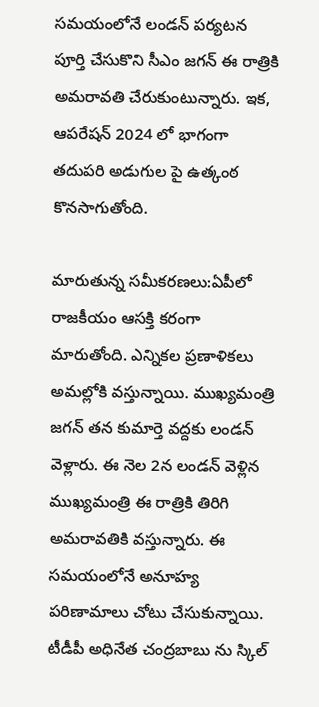సమయంలోనే లండన్ పర్యటన పూర్తి చేసుకొని సీఎం జగన్ ఈ రాత్రికి అమరావతి చేరుకుంటున్నారు. ఇక, ఆపరేషన్ 2024 లో భాగంగా తదుపరి అడుగుల పై ఉత్కంఠ కొనసాగుతోంది.

మారుతున్న సమీకరణలు:ఏపీలో రాజకీయం ఆసక్తి కరంగా మారుతోంది. ఎన్నికల ప్రణాళికలు అమల్లోకి వస్తున్నాయి. ముఖ్యమంత్రి జగన్ తన కుమార్తె వద్దకు లండన్ వెళ్లారు. ఈ నెల 2న లండన్ వెళ్లిన ముఖ్యమంత్రి ఈ రాత్రికి తిరిగి అమరావతికి వస్తున్నారు. ఈ సమయంలోనే అనూహ్య పరిణామాలు చోటు చేసుకున్నాయి. టీడీపీ అధినేత చంద్రబాబు ను స్కిల్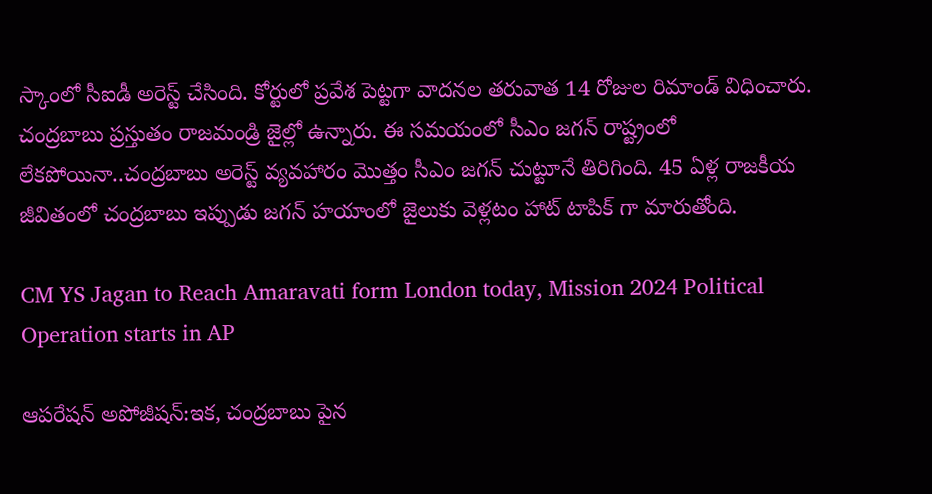స్కాంలో సీఐడీ అరెస్ట్ చేసింది. కోర్టులో ప్రవేశ పెట్టగా వాదనల తరువాత 14 రోజుల రిమాండ్ విధించారు. చంద్రబాబు ప్రస్తుతం రాజమండ్రి జైల్లో ఉన్నారు. ఈ సమయంలో సీఎం జగన్ రాష్ట్రంలో లేకపోయినా..చంద్రబాబు అరెస్ట్ వ్యవహారం మొత్తం సీఎం జగన్ చుట్టూనే తిరిగింది. 45 ఏళ్ల రాజకీయ జీవితంలో చంద్రబాబు ఇప్పుడు జగన్ హయాంలో జైలుకు వెళ్లటం హాట్ టాపిక్ గా మారుతోంది.

CM YS Jagan to Reach Amaravati form London today, Mission 2024 Political Operation starts in AP

ఆపరేషన్ అపోజీషన్:ఇక, చంద్రబాబు పైన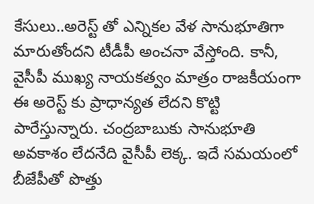కేసులు..అరెస్ట్ తో ఎన్నికల వేళ సానుభూతిగా మారుతోందని టీడీపీ అంచనా వేస్తోంది. కానీ, వైసీపీ ముఖ్య నాయకత్వం మాత్రం రాజకీయంగా ఈ అరెస్ట్ కు ప్రాధాన్యత లేదని కొట్టి పారేస్తున్నారు. చంద్రబాబుకు సానుభూతి అవకాశం లేదనేది వైసీపీ లెక్క. ఇదే సమయంలో బీజేపీతో పొత్తు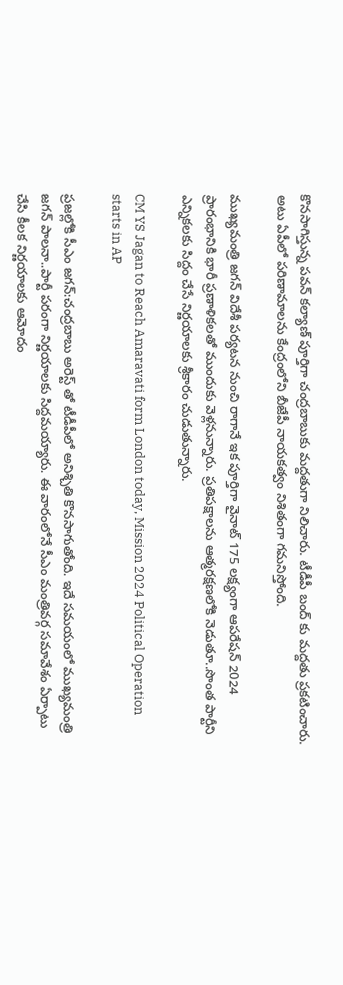కొనసాగిస్తున్న పవన్ కల్యాణ్ పూర్తిగా చంద్రబాబుకు మద్దతుగా నిలిచారు. టీడీపీ బంద్ కు మద్దతు ప్రకటించారు. అటు ఏపీలో పరిణామాలను కేంద్రంలోని బీజేపీ నాయకత్వం నిశితంగా గమనిస్తోంది.

ముఖ్యమంత్రి జగన్ విదేశీ పర్యటన నుంచి రాగానే ఇక పూర్తిగా వైనాట్ 175 లక్ష్యంగా ఆపరేషన్ 2024 ప్రారంభానికి భారీ ప్రణాళికలతో ముందుకు వెళ్లనున్నారు. ప్రతిపక్షాలను ఆత్మరక్షణలోకి నెడుతూ..సొంత పార్టీని ఎన్నికలకు సిద్దం చేసే నిర్ణయాలకు శ్రీకారం చుడుతున్నారు.

CM YS Jagan to Reach Amaravati form London today, Mission 2024 Political Operation starts in AP

ప్రజల్లోకి సీఎం జగన్:చంద్రబాబు అరెస్ట్ తో టీడీపీలో అనిశ్చితి కొనసాగుతోంది. ఇదే సమయంలో ముఖ్యమంత్రి జగన్ పాలనా..పార్టీ పరంగా నిర్ణయాలకు సిద్దమయ్యారు. ఈ వారంలోనే సీఎం మంత్రివర్గ సమావేశం ఏర్పాటు చేసి కీలక నిర్ణయాలకు ఆమోదం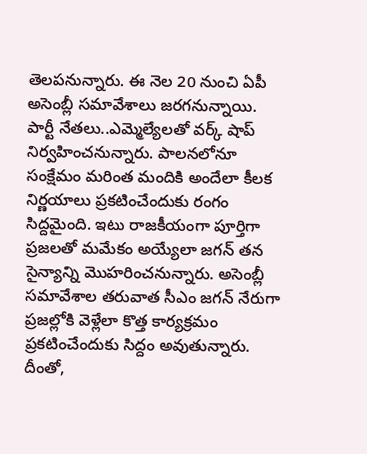తెలపనున్నారు. ఈ నెల 20 నుంచి ఏపీ అసెంబ్లీ సమావేశాలు జరగనున్నాయి. పార్టీ నేతలు..ఎమ్మెల్యేలతో వర్క్ షాప్ నిర్వహించనున్నారు. పాలనలోనూ సంక్షేమం మరింత మందికి అందేలా కీలక నిర్ణయాలు ప్రకటించేందుకు రంగం సిద్దమైంది. ఇటు రాజకీయంగా పూర్తిగా ప్రజలతో మమేకం అయ్యేలా జగన్ తన సైన్యాన్ని మొహరించనున్నారు. అసెంబ్లీ సమావేశాల తరువాత సీఎం జగన్ నేరుగా ప్రజల్లోకి వెళ్లేలా కొత్త కార్యక్రమం ప్రకటించేందుకు సిద్దం అవుతున్నారు. దీంతో,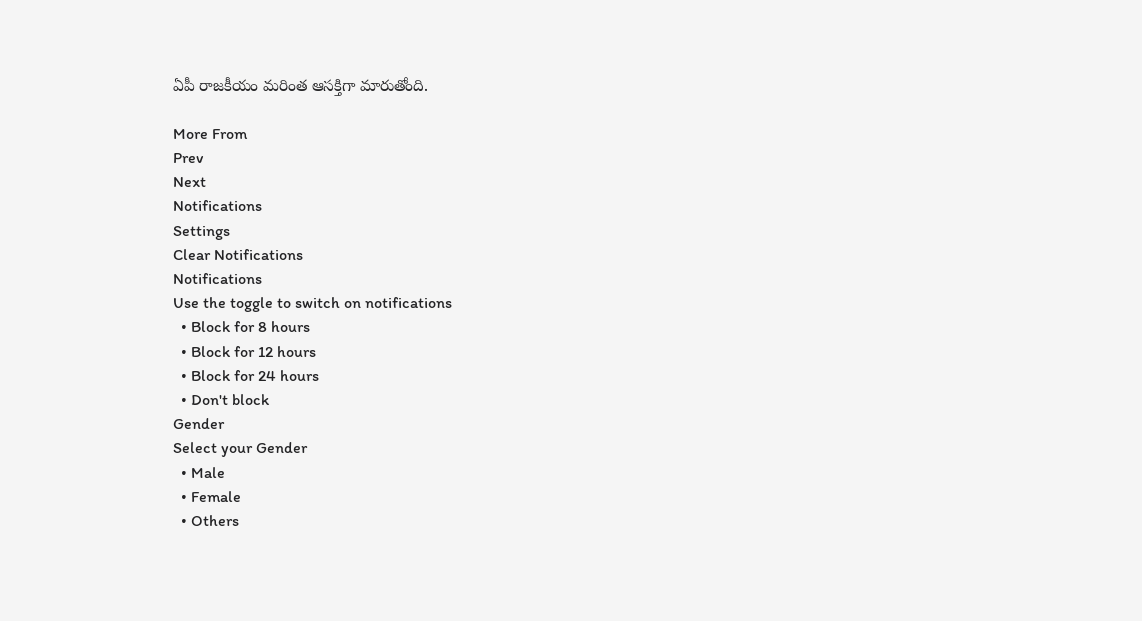ఏపీ రాజకీయం మరింత ఆసక్తిగా మారుతోంది.

More From
Prev
Next
Notifications
Settings
Clear Notifications
Notifications
Use the toggle to switch on notifications
  • Block for 8 hours
  • Block for 12 hours
  • Block for 24 hours
  • Don't block
Gender
Select your Gender
  • Male
  • Female
  • Others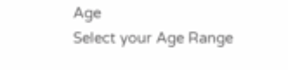Age
Select your Age Range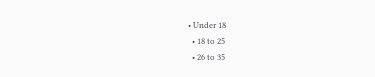• Under 18
  • 18 to 25
  • 26 to 35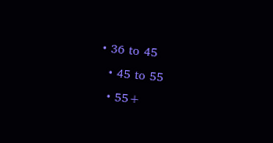• 36 to 45
  • 45 to 55
  • 55+